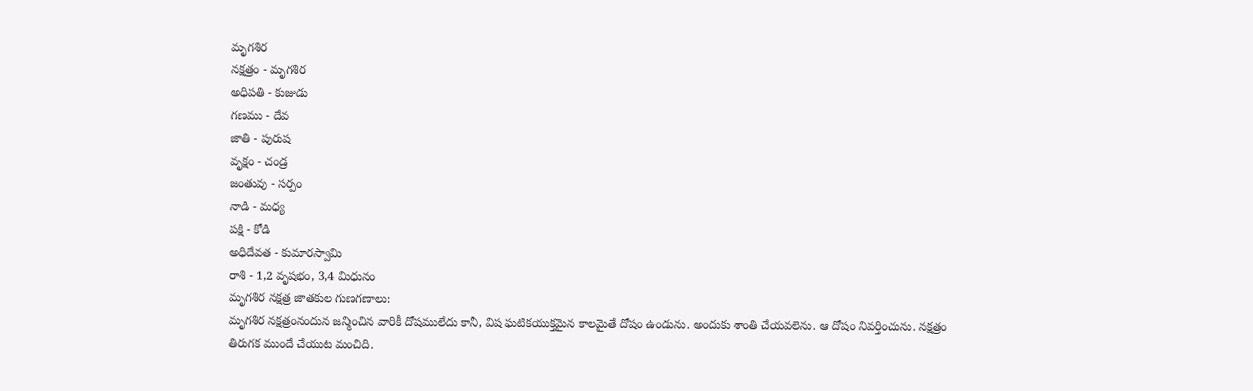మృగశిర
నక్షత్రం - మృగశిర
అధిపతి - కుజుడు
గణము - దేవ
జాతి - పురుష
వృక్షం - చండ్ర
జంతువు - సర్పం
నాడి - మధ్య
పక్షి - కోడి
అధిదేవత - కుమారస్వామి
రాశి - 1,2 వృషభం, 3,4 మిధునం
మృగశిర నక్షత్ర జాతకుల గుణగణాలు:
మృగశిర నక్షత్రంనందున జన్మించిన వారికీ దోషములేదు కానీ, విష ఘటికయుక్తమైన కాలమైతే దోషం ఉండును. అందుకు శాంతి చేయవలెను. ఆ దోషం నివర్తించును. నక్షత్రం తిరుగక ముందే చేయుట మంచిది.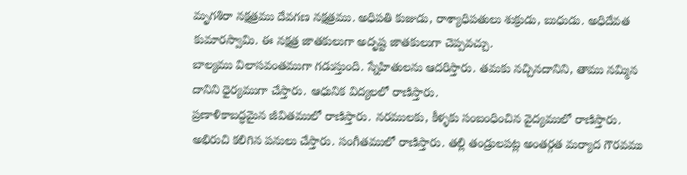మృగశిరా నక్షత్రము దేవగణ నక్షత్రము. అధిపతి కుజుడు, రాశ్యాధిపతులు శుక్రుడు, బుధుడు. అధిదేవత కుమారస్వామి. ఈ నక్షత్ర జాతకులుగా అదృష్ట జాతకులుగా చెప్పవచ్చు.
బాల్యము విలాసవంతముగా గడుస్తుంది. స్నేహితులను ఆదరిస్తారు. తమకు నచ్చినదానిని, తాము నమ్మిన దానిని ధైర్యముగా చేస్తారు. ఆధునిక విద్యలలో రాణిస్తారు.
ప్రణాళికాబద్ధమైన జీవితములో రాణిస్తారు. నరములకు, కీళ్ళకు సంబంధించిన వైద్యములో రాణిస్తారు. అభిరుచి కలిగిన పనులు చేస్తారు. సంగీతములో రాణిస్తారు. తల్లి తండ్రులపట్ల అంతర్గత మర్యాద గౌరవము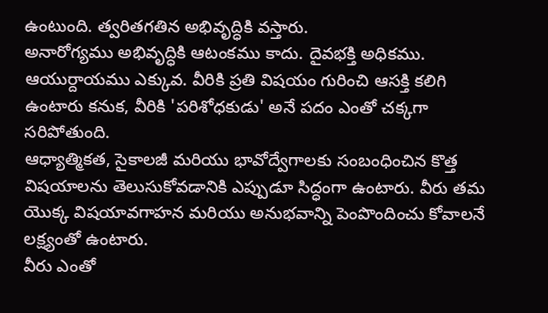ఉంటుంది. త్వరితగతిన అభివృద్ధికి వస్తారు.
అనారోగ్యము అభివృద్ధికి ఆటంకము కాదు. దైవభక్తి అధికము. ఆయుర్దాయము ఎక్కువ. వీరికి ప్రతి విషయం గురించి ఆసక్తి కలిగి ఉంటారు కనుక, వీరికి 'పరిశోధకుడు' అనే పదం ఎంతో చక్కగా సరిపోతుంది.
ఆధ్యాత్మికత, సైకాలజీ మరియు భావోద్వేగాలకు సంబంధించిన కొత్త విషయాలను తెలుసుకోవడానికి ఎప్పుడూ సిద్ధంగా ఉంటారు. వీరు తమ యొక్క విషయావగాహన మరియు అనుభవాన్ని పెంపొందించు కోవాలనే లక్ష్యంతో ఉంటారు.
వీరు ఎంతో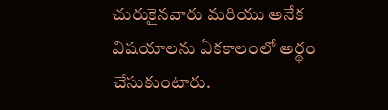చురుకైనవారు మరియు అనేక విషయాలను ఏకకాలంలో అర్థం చేసుకుంటారు.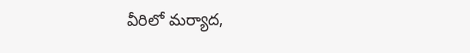వీరిలో మర్యాద,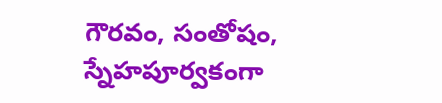గౌరవం, సంతోషం, స్నేహపూర్వకంగా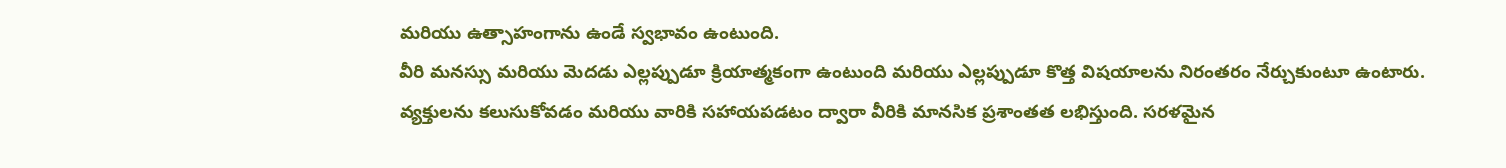మరియు ఉత్సాహంగాను ఉండే స్వభావం ఉంటుంది.
వీరి మనస్సు మరియు మెదడు ఎల్లప్పుడూ క్రియాత్మకంగా ఉంటుంది మరియు ఎల్లప్పుడూ కొత్త విషయాలను నిరంతరం నేర్చుకుంటూ ఉంటారు.
వ్యక్తులను కలుసుకోవడం మరియు వారికి సహాయపడటం ద్వారా వీరికి మానసిక ప్రశాంతత లభిస్తుంది. సరళమైన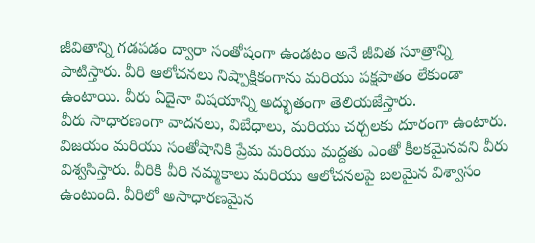జీవితాన్ని గడపడం ద్వారా సంతోషంగా ఉండటం అనే జీవిత సూత్రాన్ని పాటిస్తారు. వీరి ఆలోచనలు నిష్పాక్షికంగాను మరియు పక్షపాతం లేకుండా ఉంటాయి. వీరు ఏదైనా విషయాన్ని అద్భుతంగా తెలియజేస్తారు.
వీరు సాధారణంగా వాదనలు, విబేధాలు, మరియు చర్చలకు దూరంగా ఉంటారు. విజయం మరియు సంతోషానికి ప్రేమ మరియు మద్దతు ఎంతో కీలకమైనవని వీరు విశ్వసిస్తారు. వీరికి వీరి నమ్మకాలు మరియు ఆలోచనలపై బలమైన విశ్వాసం ఉంటుంది. వీరిలో అసాధారణమైన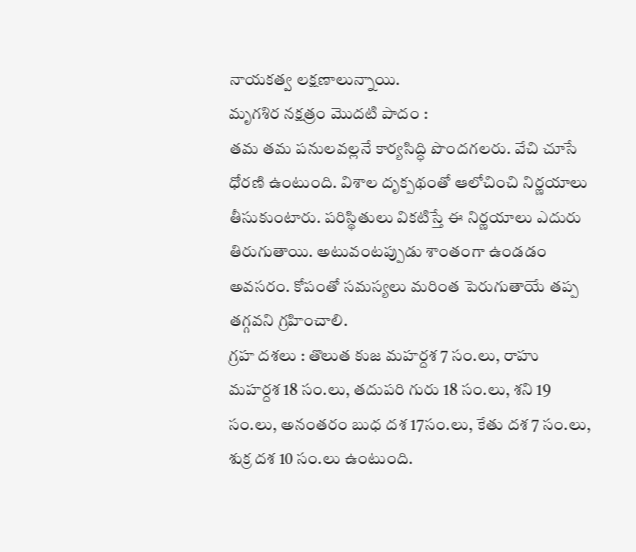నాయకత్వ లక్షణాలున్నాయి.
మృగశిర నక్షత్రం మొదటి పాదం :
తమ తమ పనులవల్లనే కార్యసిద్ధి పొందగలరు. వేచి చూసే ధోరణి ఉంటుంది. విశాల దృక్పథంతో ఆలోచించి నిర్ణయాలు తీసుకుంటారు. పరిస్థితులు వికటిస్తే ఈ నిర్ణయాలు ఎదురు తిరుగుతాయి. అటువంటప్పుడు శాంతంగా ఉండడం అవసరం. కోపంతో సమస్యలు మరింత పెరుగుతాయే తప్ప తగ్గవని గ్రహించాలి.
గ్రహ దశలు : తొలుత కుజ మహర్దశ 7 సం.లు, రాహు మహర్దశ 18 సం.లు, తదుపరి గురు 18 సం.లు, శని 19 సం.లు, అనంతరం బుధ దశ 17సం.లు, కేతు దశ 7 సం.లు, శుక్ర దశ 10 సం.లు ఉంటుంది.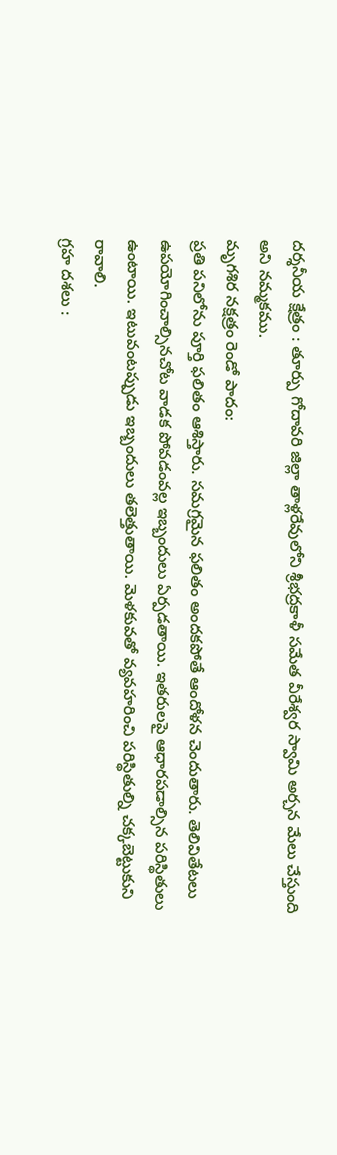దర్శనీయ క్షేత్రం : తూర్పు గోదావరి జిల్లా తాళ్లరేవులోని శ్రీభద్రకాళీ సమేత వీరేశ్వర స్వామి అర్చన మేలు చేస్తుంది అని నమ్మకము.
మృగశిర నక్షత్రం రెండో పాదం:
ప్రతి పనిలోను పూర్తి ఫలితం ఆశిస్తారు. సమగ్రమైన ఫలితం అందకపోతే ఆందోళన చెందుతారు. తెలివితేటలు ఉపయోగించాల్సినచోట వాడక పోవడంవల్ల ఇబ్బందులు ఏర్పడతాయి. ఇతరులపై ఆధారపడాల్సిన పరిస్థితులు ఉంటాయి. ఇటువంటప్పుడు ఇబ్బందులు తలెత్తుతాయి. మెళకువతో వ్యవహరించి పరిస్థితుల్ని చక్కబెట్టుకుని రావాలి.
గ్రహ దశలు :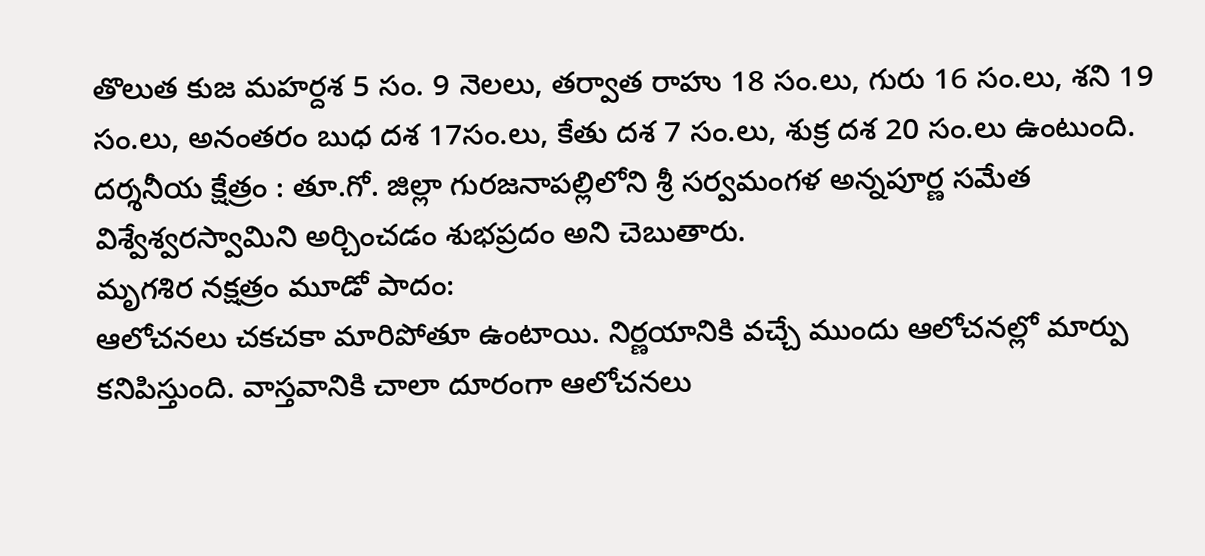తొలుత కుజ మహర్దశ 5 సం. 9 నెలలు, తర్వాత రాహు 18 సం.లు, గురు 16 సం.లు, శని 19 సం.లు, అనంతరం బుధ దశ 17సం.లు, కేతు దశ 7 సం.లు, శుక్ర దశ 20 సం.లు ఉంటుంది.
దర్శనీయ క్షేత్రం : తూ.గో. జిల్లా గురజనాపల్లిలోని శ్రీ సర్వమంగళ అన్నపూర్ణ సమేత విశ్వేశ్వరస్వామిని అర్చించడం శుభప్రదం అని చెబుతారు.
మృగశిర నక్షత్రం మూడో పాదం:
ఆలోచనలు చకచకా మారిపోతూ ఉంటాయి. నిర్ణయానికి వచ్చే ముందు ఆలోచనల్లో మార్పు కనిపిస్తుంది. వాస్తవానికి చాలా దూరంగా ఆలోచనలు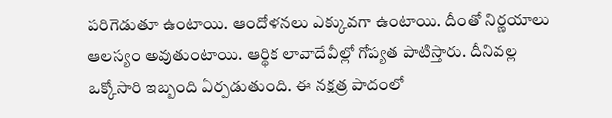పరిగెడుతూ ఉంటాయి. ఆందోళనలు ఎక్కువగా ఉంటాయి. దీంతో నిర్ణయాలు ఆలస్యం అవుతుంటాయి. ఆర్థిక లావాదేవీల్లో గోప్యత పాటిస్తారు. దీనివల్ల ఒక్కోసారి ఇబ్బంది ఏర్పడుతుంది. ఈ నక్షత్ర పాదంలో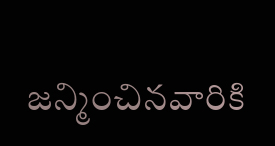జన్మించినవారికి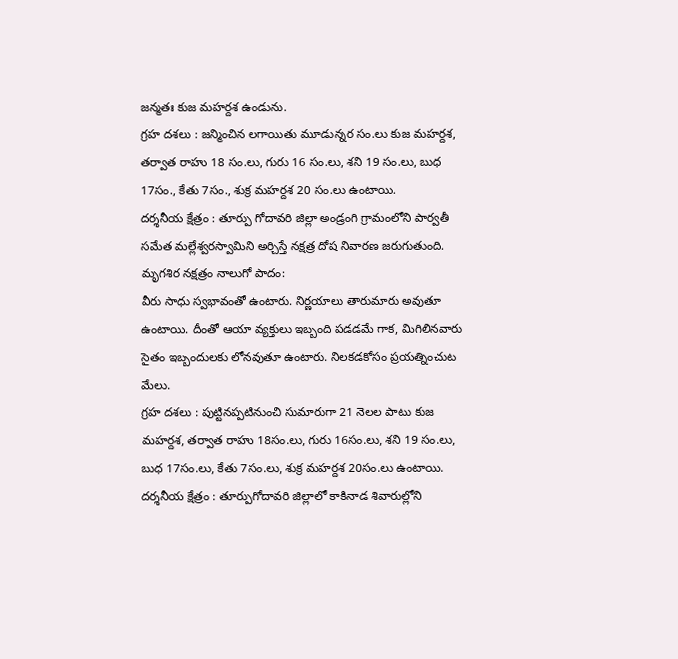జన్మతః కుజ మహర్దశ ఉండును.
గ్రహ దశలు : జన్మించిన లగాయితు మూడున్నర సం.లు కుజ మహర్దశ, తర్వాత రాహు 18 సం.లు, గురు 16 సం.లు, శని 19 సం.లు, బుధ 17సం., కేతు 7సం., శుక్ర మహర్దశ 20 సం.లు ఉంటాయి.
దర్శనీయ క్షేత్రం : తూర్పు గోదావరి జిల్లా అండ్రంగి గ్రామంలోని పార్వతీ సమేత మల్లేశ్వరస్వామిని అర్చిస్తే నక్షత్ర దోష నివారణ జరుగుతుంది.
మృగశిర నక్షత్రం నాలుగో పాదం:
వీరు సాధు స్వభావంతో ఉంటారు. నిర్ణయాలు తారుమారు అవుతూ ఉంటాయి. దీంతో ఆయా వ్యక్తులు ఇబ్బంది పడడమే గాక, మిగిలినవారు సైతం ఇబ్బందులకు లోనవుతూ ఉంటారు. నిలకడకోసం ప్రయత్నించుట మేలు.
గ్రహ దశలు : పుట్టినప్పటినుంచి సుమారుగా 21 నెలల పాటు కుజ మహర్దశ, తర్వాత రాహు 18సం.లు, గురు 16సం.లు, శని 19 సం.లు, బుధ 17సం.లు, కేతు 7సం.లు, శుక్ర మహర్దశ 20సం.లు ఉంటాయి.
దర్శనీయ క్షేత్రం : తూర్పుగోదావరి జిల్లాలో కాకినాడ శివారుల్లోని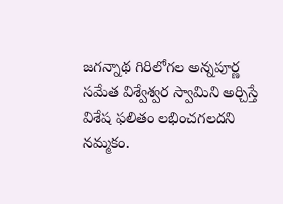జగన్నాథ గిరిలోగల అన్నపూర్ణ సమేత విశ్వేశ్వర స్వామిని అర్చిస్తే విశేష ఫలితం లభించగలదని నమ్మకం.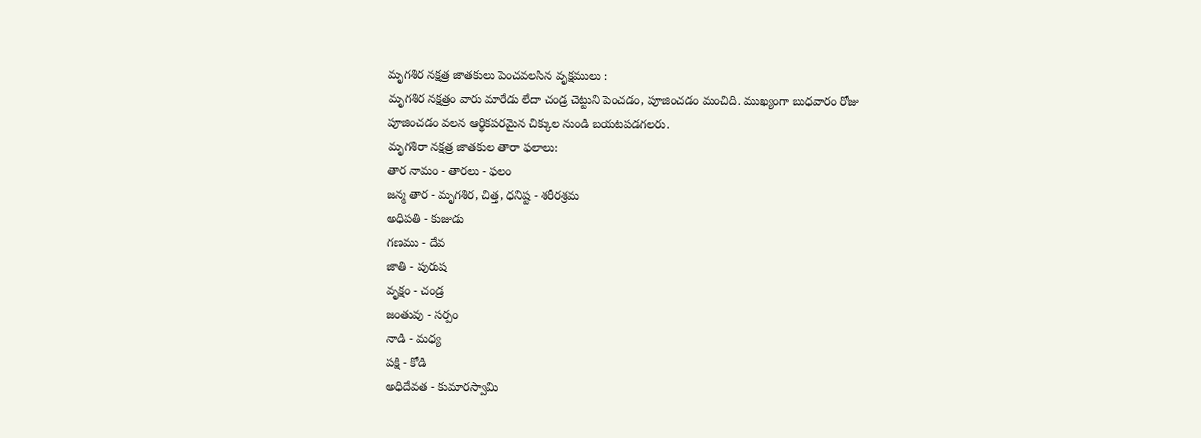మృగశిర నక్షత్ర జాతకులు పెంచవలసిన వృక్షములు :
మృగశిర నక్షత్రం వారు మారేడు లేదా చండ్ర చెట్టుని పెంచడం, పూజించడం మంచిది. ముఖ్యంగా బుధవారం రోజు పూజించడం వలన ఆర్థికపరమైన చిక్కుల నుండి బయటపడగలరు.
మృగశిరా నక్షత్ర జాతకుల తారా ఫలాలు:
తార నామం - తారలు - ఫలం
జన్మ తార - మృగశిర, చిత్త, ధనిష్ట - శరీరశ్రమ
అధిపతి - కుజుడు
గణము - దేవ
జాతి - పురుష
వృక్షం - చండ్ర
జంతువు - సర్పం
నాడి - మధ్య
పక్షి - కోడి
అధిదేవత - కుమారస్వామి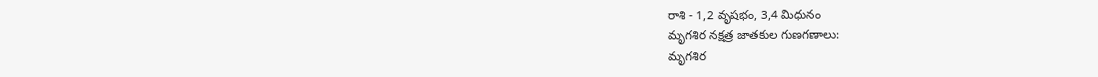రాశి - 1,2 వృషభం, 3,4 మిధునం
మృగశిర నక్షత్ర జాతకుల గుణగణాలు:
మృగశిర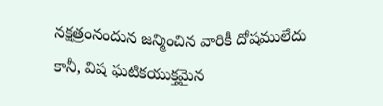నక్షత్రంనందున జన్మించిన వారికీ దోషములేదు కానీ, విష ఘటికయుక్తమైన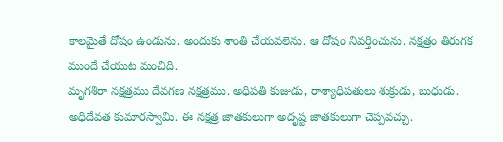కాలమైతే దోషం ఉండును. అందుకు శాంతి చేయవలెను. ఆ దోషం నివర్తించును. నక్షత్రం తిరుగక ముందే చేయుట మంచిది.
మృగశిరా నక్షత్రము దేవగణ నక్షత్రము. అధిపతి కుజుడు, రాశ్యాధిపతులు శుక్రుడు, బుధుడు. అధిదేవత కుమారస్వామి. ఈ నక్షత్ర జాతకులుగా అదృష్ట జాతకులుగా చెప్పవచ్చు.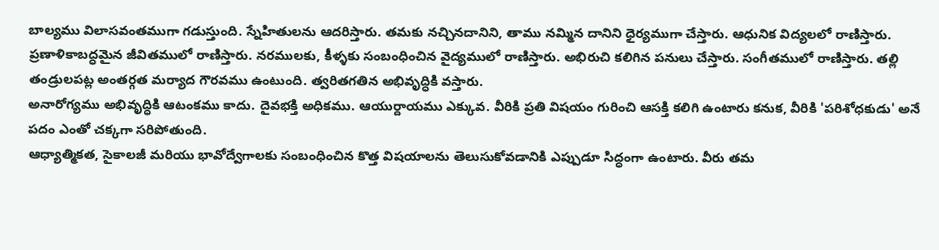బాల్యము విలాసవంతముగా గడుస్తుంది. స్నేహితులను ఆదరిస్తారు. తమకు నచ్చినదానిని, తాము నమ్మిన దానిని ధైర్యముగా చేస్తారు. ఆధునిక విద్యలలో రాణిస్తారు.
ప్రణాళికాబద్ధమైన జీవితములో రాణిస్తారు. నరములకు, కీళ్ళకు సంబంధించిన వైద్యములో రాణిస్తారు. అభిరుచి కలిగిన పనులు చేస్తారు. సంగీతములో రాణిస్తారు. తల్లి తండ్రులపట్ల అంతర్గత మర్యాద గౌరవము ఉంటుంది. త్వరితగతిన అభివృద్ధికి వస్తారు.
అనారోగ్యము అభివృద్ధికి ఆటంకము కాదు. దైవభక్తి అధికము. ఆయుర్దాయము ఎక్కువ. వీరికి ప్రతి విషయం గురించి ఆసక్తి కలిగి ఉంటారు కనుక, వీరికి 'పరిశోధకుడు' అనే పదం ఎంతో చక్కగా సరిపోతుంది.
ఆధ్యాత్మికత, సైకాలజీ మరియు భావోద్వేగాలకు సంబంధించిన కొత్త విషయాలను తెలుసుకోవడానికి ఎప్పుడూ సిద్ధంగా ఉంటారు. వీరు తమ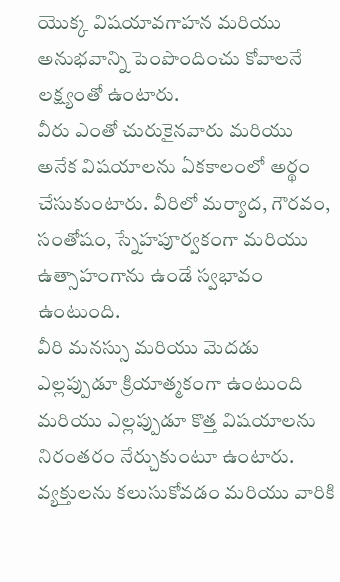యొక్క విషయావగాహన మరియు అనుభవాన్ని పెంపొందించు కోవాలనే లక్ష్యంతో ఉంటారు.
వీరు ఎంతో చురుకైనవారు మరియు అనేక విషయాలను ఏకకాలంలో అర్థం చేసుకుంటారు. వీరిలో మర్యాద, గౌరవం, సంతోషం, స్నేహపూర్వకంగా మరియు ఉత్సాహంగాను ఉండే స్వభావం ఉంటుంది.
వీరి మనస్సు మరియు మెదడు ఎల్లప్పుడూ క్రియాత్మకంగా ఉంటుంది మరియు ఎల్లప్పుడూ కొత్త విషయాలను నిరంతరం నేర్చుకుంటూ ఉంటారు.
వ్యక్తులను కలుసుకోవడం మరియు వారికి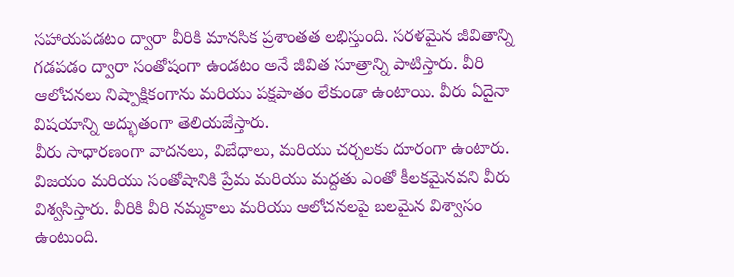సహాయపడటం ద్వారా వీరికి మానసిక ప్రశాంతత లభిస్తుంది. సరళమైన జీవితాన్ని గడపడం ద్వారా సంతోషంగా ఉండటం అనే జీవిత సూత్రాన్ని పాటిస్తారు. వీరి ఆలోచనలు నిష్పాక్షికంగాను మరియు పక్షపాతం లేకుండా ఉంటాయి. వీరు ఏదైనా విషయాన్ని అద్భుతంగా తెలియజేస్తారు.
వీరు సాధారణంగా వాదనలు, విబేధాలు, మరియు చర్చలకు దూరంగా ఉంటారు. విజయం మరియు సంతోషానికి ప్రేమ మరియు మద్దతు ఎంతో కీలకమైనవని వీరు విశ్వసిస్తారు. వీరికి వీరి నమ్మకాలు మరియు ఆలోచనలపై బలమైన విశ్వాసం ఉంటుంది.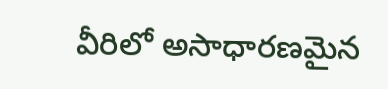వీరిలో అసాధారణమైన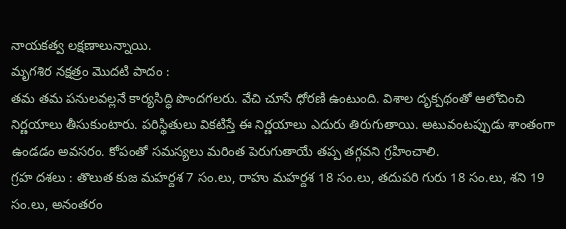నాయకత్వ లక్షణాలున్నాయి.
మృగశిర నక్షత్రం మొదటి పాదం :
తమ తమ పనులవల్లనే కార్యసిద్ధి పొందగలరు. వేచి చూసే ధోరణి ఉంటుంది. విశాల దృక్పథంతో ఆలోచించి నిర్ణయాలు తీసుకుంటారు. పరిస్థితులు వికటిస్తే ఈ నిర్ణయాలు ఎదురు తిరుగుతాయి. అటువంటప్పుడు శాంతంగా ఉండడం అవసరం. కోపంతో సమస్యలు మరింత పెరుగుతాయే తప్ప తగ్గవని గ్రహించాలి.
గ్రహ దశలు : తొలుత కుజ మహర్దశ 7 సం.లు, రాహు మహర్దశ 18 సం.లు, తదుపరి గురు 18 సం.లు, శని 19 సం.లు, అనంతరం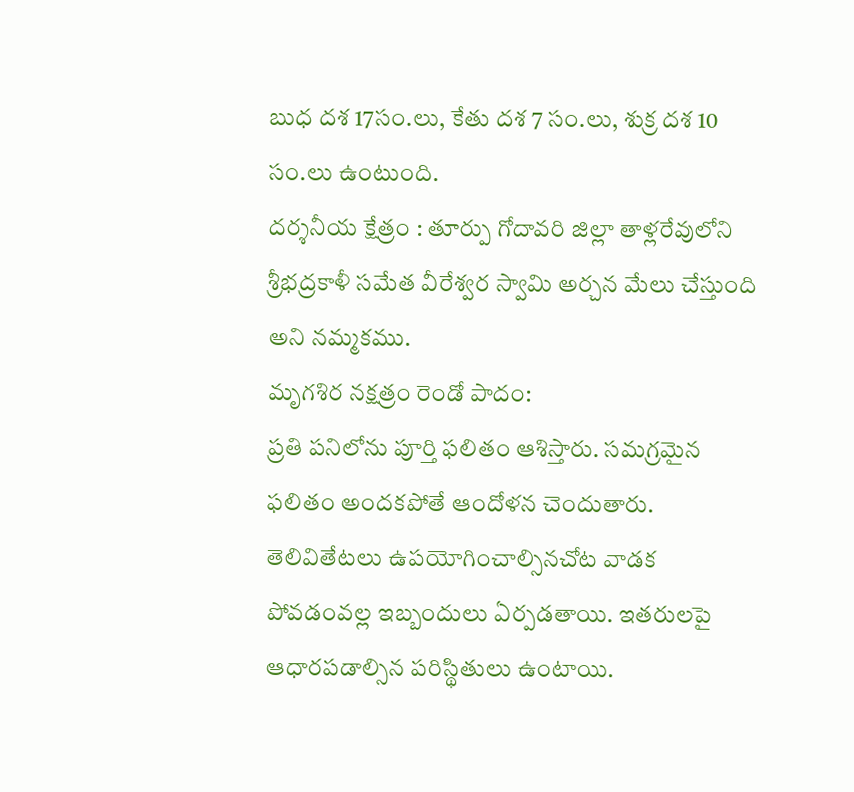బుధ దశ 17సం.లు, కేతు దశ 7 సం.లు, శుక్ర దశ 10 సం.లు ఉంటుంది.
దర్శనీయ క్షేత్రం : తూర్పు గోదావరి జిల్లా తాళ్లరేవులోని శ్రీభద్రకాళీ సమేత వీరేశ్వర స్వామి అర్చన మేలు చేస్తుంది అని నమ్మకము.
మృగశిర నక్షత్రం రెండో పాదం:
ప్రతి పనిలోను పూర్తి ఫలితం ఆశిస్తారు. సమగ్రమైన ఫలితం అందకపోతే ఆందోళన చెందుతారు. తెలివితేటలు ఉపయోగించాల్సినచోట వాడక పోవడంవల్ల ఇబ్బందులు ఏర్పడతాయి. ఇతరులపై ఆధారపడాల్సిన పరిస్థితులు ఉంటాయి.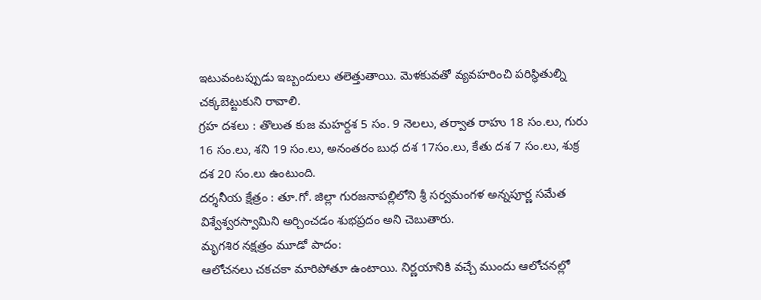ఇటువంటప్పుడు ఇబ్బందులు తలెత్తుతాయి. మెళకువతో వ్యవహరించి పరిస్థితుల్ని చక్కబెట్టుకుని రావాలి.
గ్రహ దశలు : తొలుత కుజ మహర్దశ 5 సం. 9 నెలలు, తర్వాత రాహు 18 సం.లు, గురు 16 సం.లు, శని 19 సం.లు, అనంతరం బుధ దశ 17సం.లు, కేతు దశ 7 సం.లు, శుక్ర దశ 20 సం.లు ఉంటుంది.
దర్శనీయ క్షేత్రం : తూ.గో. జిల్లా గురజనాపల్లిలోని శ్రీ సర్వమంగళ అన్నపూర్ణ సమేత విశ్వేశ్వరస్వామిని అర్చించడం శుభప్రదం అని చెబుతారు.
మృగశిర నక్షత్రం మూడో పాదం:
ఆలోచనలు చకచకా మారిపోతూ ఉంటాయి. నిర్ణయానికి వచ్చే ముందు ఆలోచనల్లో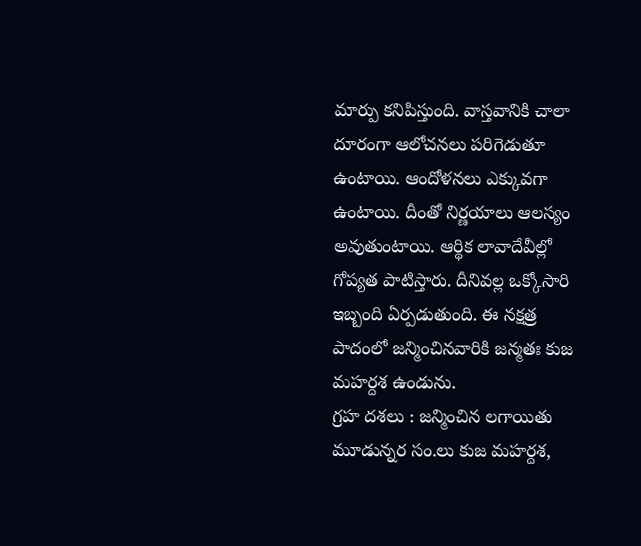మార్పు కనిపిస్తుంది. వాస్తవానికి చాలా దూరంగా ఆలోచనలు పరిగెడుతూ ఉంటాయి. ఆందోళనలు ఎక్కువగా ఉంటాయి. దీంతో నిర్ణయాలు ఆలస్యం అవుతుంటాయి. ఆర్థిక లావాదేవీల్లో గోప్యత పాటిస్తారు. దీనివల్ల ఒక్కోసారి ఇబ్బంది ఏర్పడుతుంది. ఈ నక్షత్ర పాదంలో జన్మించినవారికి జన్మతః కుజ మహర్దశ ఉండును.
గ్రహ దశలు : జన్మించిన లగాయితు మూడున్నర సం.లు కుజ మహర్దశ,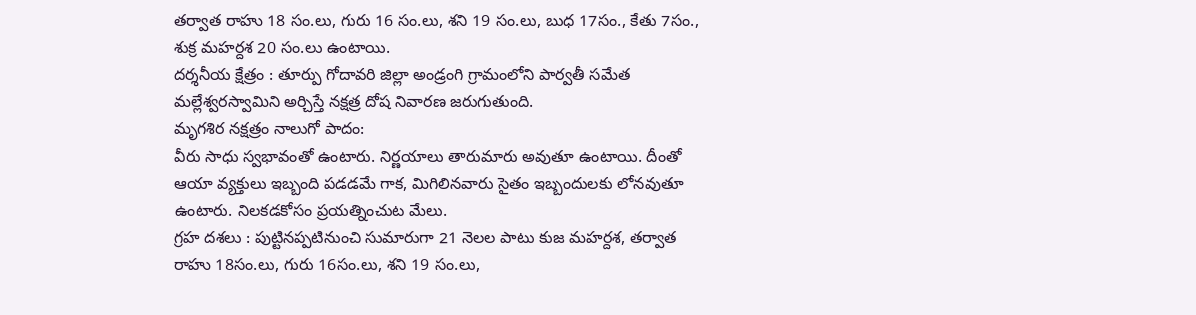తర్వాత రాహు 18 సం.లు, గురు 16 సం.లు, శని 19 సం.లు, బుధ 17సం., కేతు 7సం., శుక్ర మహర్దశ 20 సం.లు ఉంటాయి.
దర్శనీయ క్షేత్రం : తూర్పు గోదావరి జిల్లా అండ్రంగి గ్రామంలోని పార్వతీ సమేత మల్లేశ్వరస్వామిని అర్చిస్తే నక్షత్ర దోష నివారణ జరుగుతుంది.
మృగశిర నక్షత్రం నాలుగో పాదం:
వీరు సాధు స్వభావంతో ఉంటారు. నిర్ణయాలు తారుమారు అవుతూ ఉంటాయి. దీంతో ఆయా వ్యక్తులు ఇబ్బంది పడడమే గాక, మిగిలినవారు సైతం ఇబ్బందులకు లోనవుతూ ఉంటారు. నిలకడకోసం ప్రయత్నించుట మేలు.
గ్రహ దశలు : పుట్టినప్పటినుంచి సుమారుగా 21 నెలల పాటు కుజ మహర్దశ, తర్వాత రాహు 18సం.లు, గురు 16సం.లు, శని 19 సం.లు,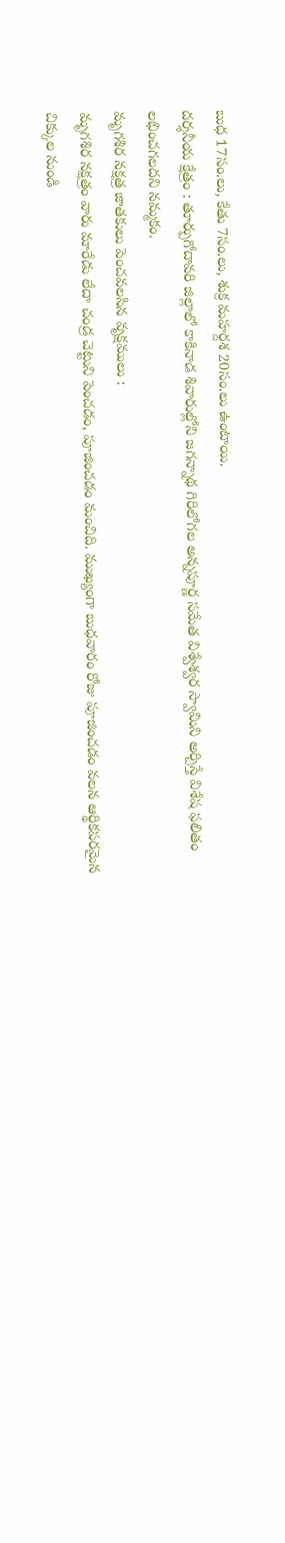బుధ 17సం.లు, కేతు 7సం.లు, శుక్ర మహర్దశ 20సం.లు ఉంటాయి.
దర్శనీయ క్షేత్రం : తూర్పుగోదావరి జిల్లాలో కాకినాడ శివారుల్లోని జగన్నాథ గిరిలోగల అన్నపూర్ణ సమేత విశ్వేశ్వర స్వామిని అర్చిస్తే విశేష ఫలితం లభించగలదని నమ్మకం.
మృగశిర నక్షత్ర జాతకులు పెంచవలసిన వృక్షములు :
మృగశిర నక్షత్రం వారు మారేడు లేదా చండ్ర చెట్టుని పెంచడం, పూజించడం మంచిది. ముఖ్యంగా బుధవారం రోజు పూజించడం వలన ఆర్థికపరమైన చిక్కుల నుండి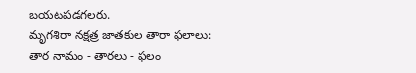బయటపడగలరు.
మృగశిరా నక్షత్ర జాతకుల తారా ఫలాలు:
తార నామం - తారలు - ఫలం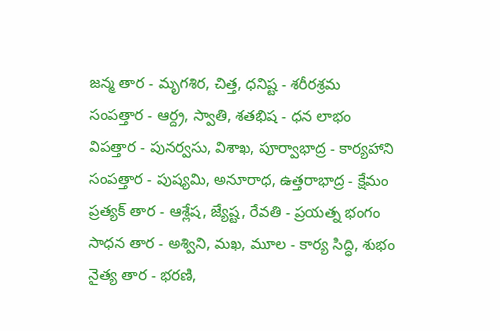జన్మ తార - మృగశిర, చిత్త, ధనిష్ట - శరీరశ్రమ
సంపత్తార - ఆర్ద్ర, స్వాతి, శతభిష - ధన లాభం
విపత్తార - పునర్వసు, విశాఖ, పూర్వాభాద్ర - కార్యహాని
సంపత్తార - పుష్యమి, అనూరాధ, ఉత్తరాభాద్ర - క్షేమం
ప్రత్యక్ తార - ఆశ్లేష, జ్యేష్ట, రేవతి - ప్రయత్న భంగం
సాధన తార - అశ్విని, మఖ, మూల - కార్య సిద్ధి, శుభం
నైత్య తార - భరణి,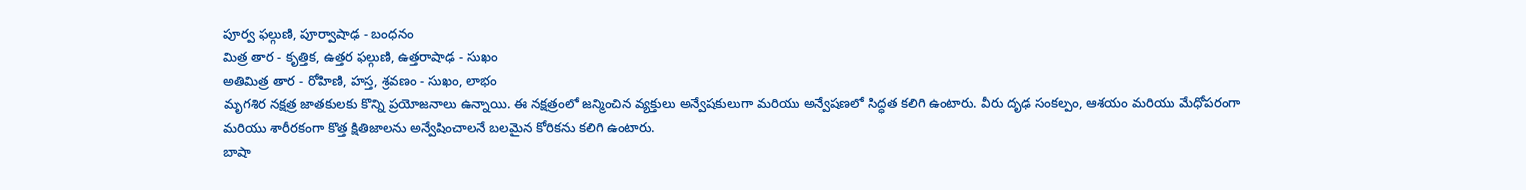పూర్వ ఫల్గుణి, పూర్వాషాఢ - బంధనం
మిత్ర తార - కృత్తిక, ఉత్తర ఫల్గుణి, ఉత్తరాషాఢ - సుఖం
అతిమిత్ర తార - రోహిణి, హస్త, శ్రవణం - సుఖం, లాభం
మృగశిర నక్షత్ర జాతకులకు కొన్ని ప్రయోజనాలు ఉన్నాయి. ఈ నక్షత్రంలో జన్మించిన వ్యక్తులు అన్వేషకులుగా మరియు అన్వేషణలో సిద్ధత కలిగి ఉంటారు. వీరు దృఢ సంకల్పం, ఆశయం మరియు మేధోపరంగా మరియు శారీరకంగా కొత్త క్షితిజాలను అన్వేషించాలనే బలమైన కోరికను కలిగి ఉంటారు.
బాషా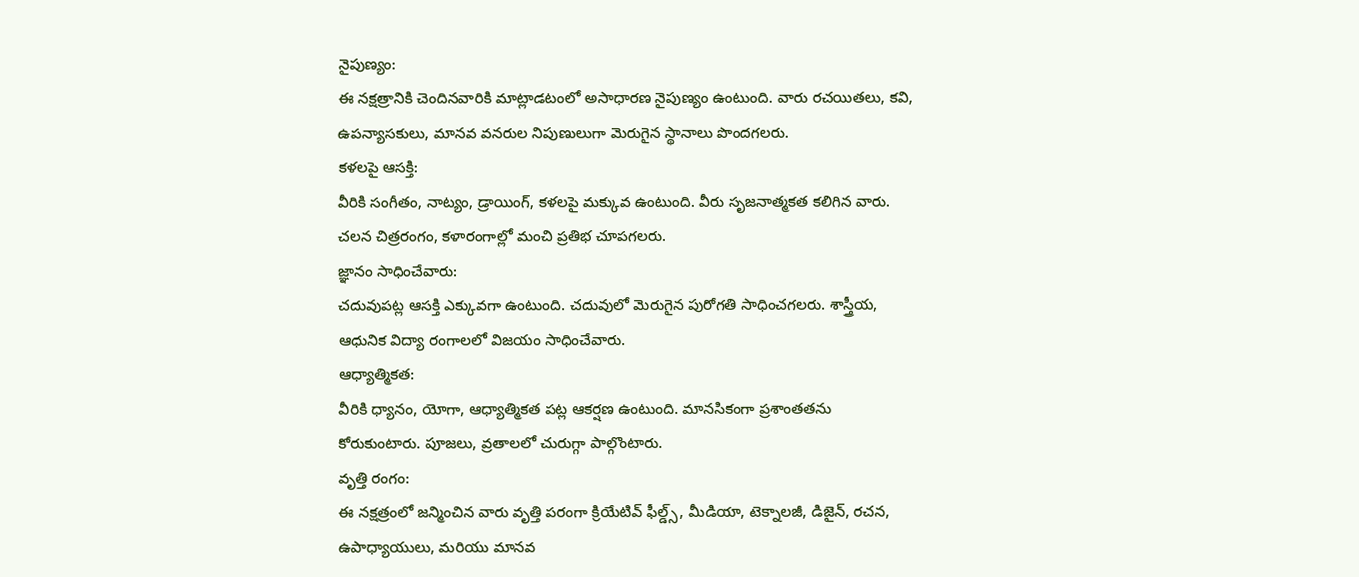నైపుణ్యం:
ఈ నక్షత్రానికి చెందినవారికి మాట్లాడటంలో అసాధారణ నైపుణ్యం ఉంటుంది. వారు రచయితలు, కవి, ఉపన్యాసకులు, మానవ వనరుల నిపుణులుగా మెరుగైన స్థానాలు పొందగలరు.
కళలపై ఆసక్తి:
వీరికి సంగీతం, నాట్యం, డ్రాయింగ్, కళలపై మక్కువ ఉంటుంది. వీరు సృజనాత్మకత కలిగిన వారు. చలన చిత్రరంగం, కళారంగాల్లో మంచి ప్రతిభ చూపగలరు.
జ్ఞానం సాధించేవారు:
చదువుపట్ల ఆసక్తి ఎక్కువగా ఉంటుంది. చదువులో మెరుగైన పురోగతి సాధించగలరు. శాస్త్రీయ, ఆధునిక విద్యా రంగాలలో విజయం సాధించేవారు.
ఆధ్యాత్మికత:
వీరికి ధ్యానం, యోగా, ఆధ్యాత్మికత పట్ల ఆకర్షణ ఉంటుంది. మానసికంగా ప్రశాంతతను కోరుకుంటారు. పూజలు, వ్రతాలలో చురుగ్గా పాల్గొంటారు.
వృత్తి రంగం:
ఈ నక్షత్రంలో జన్మించిన వారు వృత్తి పరంగా క్రియేటివ్ ఫీల్డ్స్, మీడియా, టెక్నాలజీ, డిజైన్, రచన, ఉపాధ్యాయులు, మరియు మానవ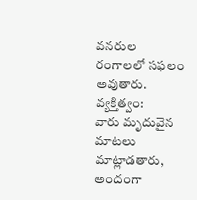వనరుల రంగాలలో సఫలం అవుతారు.
వ్యక్తిత్వం:
వారు మృదువైన మాటలు మాట్లాడతారు, అందంగా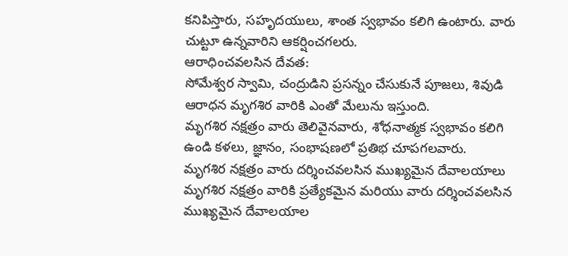కనిపిస్తారు, సహృదయులు, శాంత స్వభావం కలిగి ఉంటారు. వారు చుట్టూ ఉన్నవారిని ఆకర్షించగలరు.
ఆరాధించవలసిన దేవత:
సోమేశ్వర స్వామి, చంద్రుడిని ప్రసన్నం చేసుకునే పూజలు, శివుడి ఆరాధన మృగశిర వారికి ఎంతో మేలును ఇస్తుంది.
మృగశిర నక్షత్రం వారు తెలివైనవారు, శోధనాత్మక స్వభావం కలిగి ఉండి కళలు, జ్ఞానం, సంభాషణలో ప్రతిభ చూపగలవారు.
మృగశిర నక్షత్రం వారు దర్శించవలసిన ముఖ్యమైన దేవాలయాలు
మృగశిర నక్షత్రం వారికి ప్రత్యేకమైన మరియు వారు దర్శించవలసిన ముఖ్యమైన దేవాలయాల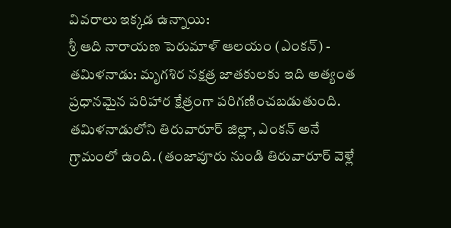వివరాలు ఇక్కడ ఉన్నాయి:
శ్రీ ఆది నారాయణ పెరుమాళ్ ఆలయం (ఎంకన్) - తమిళనాడు: మృగశిర నక్షత్ర జాతకులకు ఇది అత్యంత ప్రధానమైన పరిహార క్షేత్రంగా పరిగణించబడుతుంది. తమిళనాడులోని తిరువారూర్ జిల్లా, ఎంకన్ అనే గ్రామంలో ఉంది. (తంజావూరు నుండి తిరువారూర్ వెళ్లే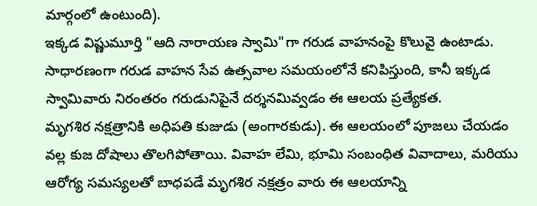మార్గంలో ఉంటుంది).
ఇక్కడ విష్ణుమూర్తి "ఆది నారాయణ స్వామి"గా గరుడ వాహనంపై కొలువై ఉంటాడు. సాధారణంగా గరుడ వాహన సేవ ఉత్సవాల సమయంలోనే కనిపిస్తుంది, కానీ ఇక్కడ స్వామివారు నిరంతరం గరుడునిపైనే దర్శనమివ్వడం ఈ ఆలయ ప్రత్యేకత.
మృగశిర నక్షత్రానికి అధిపతి కుజుడు (అంగారకుడు). ఈ ఆలయంలో పూజలు చేయడం వల్ల కుజ దోషాలు తొలగిపోతాయి. వివాహ లేమి, భూమి సంబంధిత వివాదాలు, మరియు ఆరోగ్య సమస్యలతో బాధపడే మృగశిర నక్షత్రం వారు ఈ ఆలయాన్ని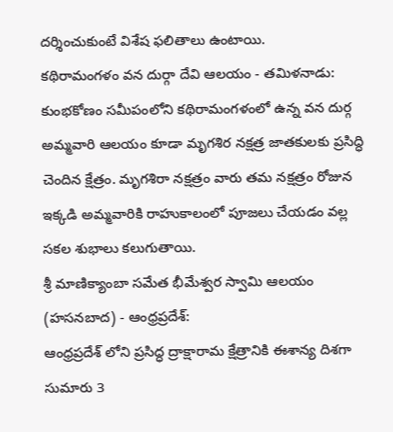దర్శించుకుంటే విశేష ఫలితాలు ఉంటాయి.
కథిరామంగళం వన దుర్గా దేవి ఆలయం - తమిళనాడు: కుంభకోణం సమీపంలోని కథిరామంగళంలో ఉన్న వన దుర్గ అమ్మవారి ఆలయం కూడా మృగశిర నక్షత్ర జాతకులకు ప్రసిద్ధి చెందిన క్షేత్రం. మృగశిరా నక్షత్రం వారు తమ నక్షత్రం రోజున ఇక్కడి అమ్మవారికి రాహుకాలంలో పూజలు చేయడం వల్ల సకల శుభాలు కలుగుతాయి.
శ్రీ మాణిక్యాంబా సమేత భీమేశ్వర స్వామి ఆలయం (హసనబాద) - ఆంధ్రప్రదేశ్:
ఆంధ్రప్రదేశ్ లోని ప్రసిద్ధ ద్రాక్షారామ క్షేత్రానికి ఈశాన్య దిశగా సుమారు 3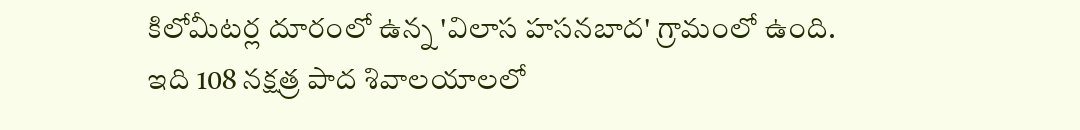కిలోమీటర్ల దూరంలో ఉన్న 'విలాస హసనబాద' గ్రామంలో ఉంది.
ఇది 108 నక్షత్ర పాద శివాలయాలలో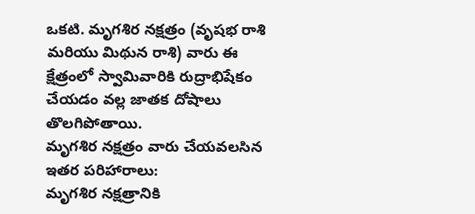ఒకటి. మృగశిర నక్షత్రం (వృషభ రాశి మరియు మిథున రాశి) వారు ఈ క్షేత్రంలో స్వామివారికి రుద్రాభిషేకం చేయడం వల్ల జాతక దోషాలు తొలగిపోతాయి.
మృగశిర నక్షత్రం వారు చేయవలసిన ఇతర పరిహారాలు:
మృగశిర నక్షత్రానికి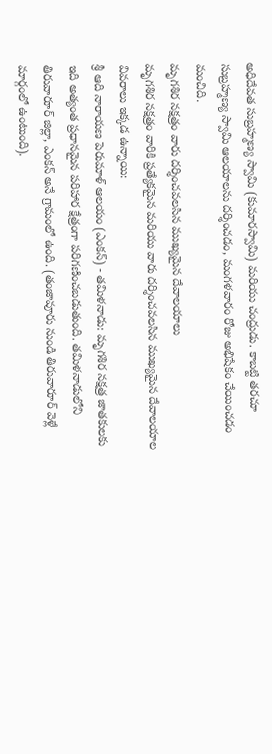అధిదేవత సుబ్రహ్మణ్య స్వామి (కుమారస్వామి) మరియు చంద్రుడు. కాబట్టి తరచూ సుబ్రహ్మణ్య స్వామి ఆలయాలను దర్శించడం, మంగళవారం రోజు అభిషేకం చేయించడం మంచిది.
మృగశిర నక్షత్రం వారు దర్శించవలసిన ముఖ్యమైన దేవాలయాలు
మృగశిర నక్షత్రం వారికి ప్రత్యేకమైన మరియు వారు దర్శించవలసిన ముఖ్యమైన దేవాలయాల వివరాలు ఇక్కడ ఉన్నాయి:
శ్రీ ఆది నారాయణ పెరుమాళ్ ఆలయం (ఎంకన్) - తమిళనాడు: మృగశిర నక్షత్ర జాతకులకు ఇది అత్యంత ప్రధానమైన పరిహార క్షేత్రంగా పరిగణించబడుతుంది. తమిళనాడులోని తిరువారూర్ జిల్లా, ఎంకన్ అనే గ్రామంలో ఉంది. (తంజావూరు నుండి తిరువారూర్ వెళ్లే మార్గంలో ఉంటుంది).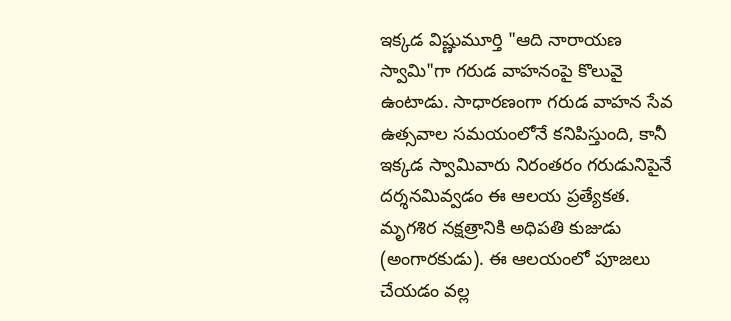ఇక్కడ విష్ణుమూర్తి "ఆది నారాయణ స్వామి"గా గరుడ వాహనంపై కొలువై ఉంటాడు. సాధారణంగా గరుడ వాహన సేవ ఉత్సవాల సమయంలోనే కనిపిస్తుంది, కానీ ఇక్కడ స్వామివారు నిరంతరం గరుడునిపైనే దర్శనమివ్వడం ఈ ఆలయ ప్రత్యేకత.
మృగశిర నక్షత్రానికి అధిపతి కుజుడు (అంగారకుడు). ఈ ఆలయంలో పూజలు చేయడం వల్ల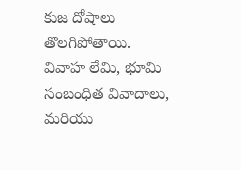కుజ దోషాలు తొలగిపోతాయి. వివాహ లేమి, భూమి సంబంధిత వివాదాలు, మరియు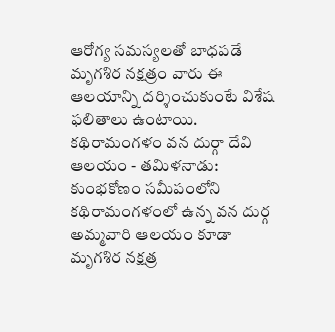ఆరోగ్య సమస్యలతో బాధపడే మృగశిర నక్షత్రం వారు ఈ ఆలయాన్ని దర్శించుకుంటే విశేష ఫలితాలు ఉంటాయి.
కథిరామంగళం వన దుర్గా దేవి ఆలయం - తమిళనాడు: కుంభకోణం సమీపంలోని కథిరామంగళంలో ఉన్న వన దుర్గ అమ్మవారి ఆలయం కూడా మృగశిర నక్షత్ర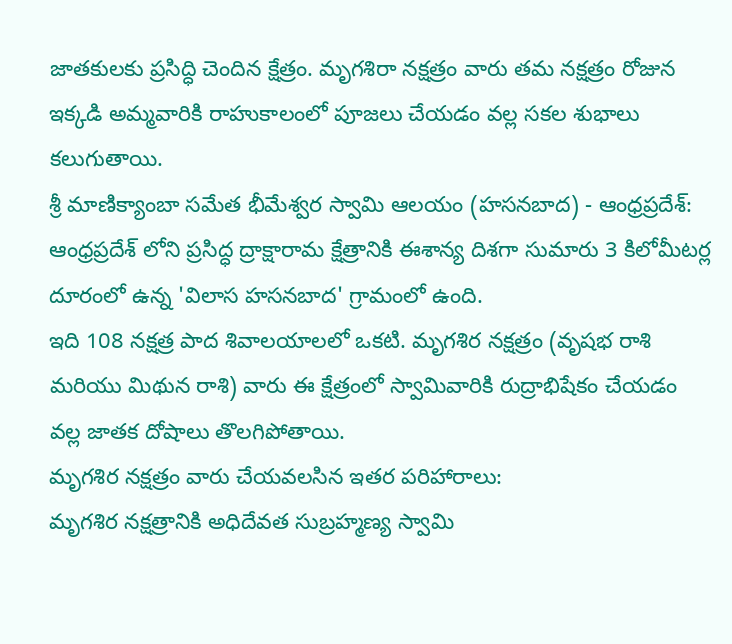జాతకులకు ప్రసిద్ధి చెందిన క్షేత్రం. మృగశిరా నక్షత్రం వారు తమ నక్షత్రం రోజున ఇక్కడి అమ్మవారికి రాహుకాలంలో పూజలు చేయడం వల్ల సకల శుభాలు కలుగుతాయి.
శ్రీ మాణిక్యాంబా సమేత భీమేశ్వర స్వామి ఆలయం (హసనబాద) - ఆంధ్రప్రదేశ్:
ఆంధ్రప్రదేశ్ లోని ప్రసిద్ధ ద్రాక్షారామ క్షేత్రానికి ఈశాన్య దిశగా సుమారు 3 కిలోమీటర్ల దూరంలో ఉన్న 'విలాస హసనబాద' గ్రామంలో ఉంది.
ఇది 108 నక్షత్ర పాద శివాలయాలలో ఒకటి. మృగశిర నక్షత్రం (వృషభ రాశి మరియు మిథున రాశి) వారు ఈ క్షేత్రంలో స్వామివారికి రుద్రాభిషేకం చేయడం వల్ల జాతక దోషాలు తొలగిపోతాయి.
మృగశిర నక్షత్రం వారు చేయవలసిన ఇతర పరిహారాలు:
మృగశిర నక్షత్రానికి అధిదేవత సుబ్రహ్మణ్య స్వామి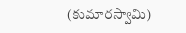(కుమారస్వామి)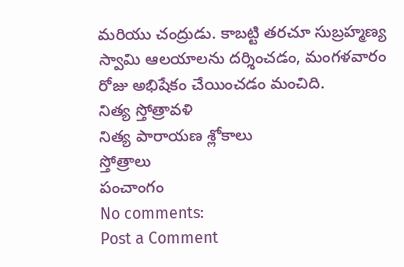మరియు చంద్రుడు. కాబట్టి తరచూ సుబ్రహ్మణ్య స్వామి ఆలయాలను దర్శించడం, మంగళవారం రోజు అభిషేకం చేయించడం మంచిది.
నిత్య స్తోత్రావళి
నిత్య పారాయణ శ్లోకాలు
స్తోత్రాలు
పంచాంగం
No comments:
Post a Comment